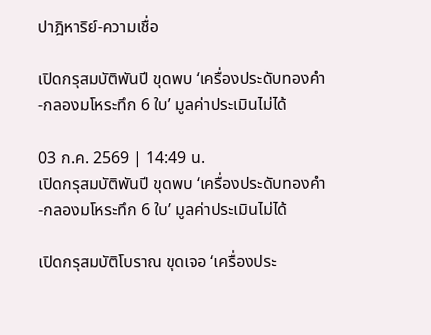ปาฎิหาริย์-ความเชื่อ

เปิดกรุสมบัติพันปี ขุดพบ ‘เครื่องประดับทองคำ-กลองมโหระทึก 6 ใบ’ มูลค่าประเมินไม่ได้

03 ก.ค. 2569 | 14:49 น.
เปิดกรุสมบัติพันปี ขุดพบ ‘เครื่องประดับทองคำ-กลองมโหระทึก 6 ใบ’ มูลค่าประเมินไม่ได้

เปิดกรุสมบัติโบราณ ขุดเจอ ‘เครื่องประ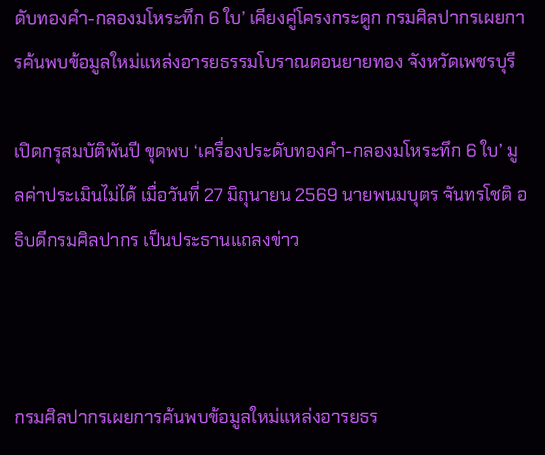ดับทองคำ-กลองมโหระทึก 6 ใบ’ เคียงคู่โครงกระดูก กรมศิลปากรเผยการค้นพบข้อมูลใหม่แหล่งอารยธรรมโบราณดอนยายทอง จังหวัดเพชรบุรี

เปิดกรุสมบัติพันปี ขุดพบ ‘เครื่องประดับทองคำ-กลองมโหระทึก 6 ใบ’ มูลค่าประเมินไม่ได้ เมื่อวันที่ 27 มิถุนายน 2569 นายพนมบุตร จันทรโชติ อธิบดีกรมศิลปากร เป็นประธานแถลงข่าว



กรมศิลปากรเผยการค้นพบข้อมูลใหม่แหล่งอารยธร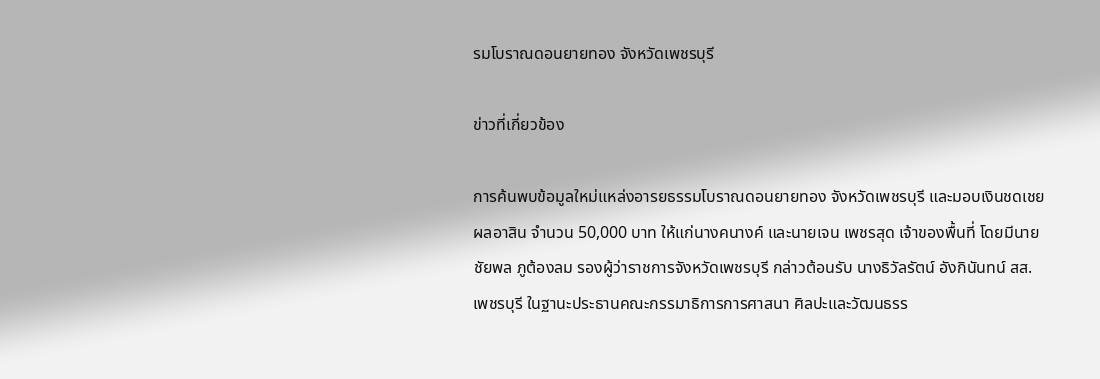รมโบราณดอนยายทอง จังหวัดเพชรบุรี

ข่าวที่เกี่ยวข้อง

การค้นพบข้อมูลใหม่แหล่งอารยธรรมโบราณดอนยายทอง จังหวัดเพชรบุรี และมอบเงินชดเชยผลอาสิน จำนวน 50,000 บาท ให้แก่นางคนางค์ และนายเจน เพชรสุด เจ้าของพื้นที่ โดยมีนายชัยพล ภูต้องลม รองผู้ว่าราชการจังหวัดเพชรบุรี กล่าวต้อนรับ นางธิวัลรัตน์ อังกินันทน์ สส.เพชรบุรี ในฐานะประธานคณะกรรมาธิการการศาสนา ศิลปะและวัฒนธรร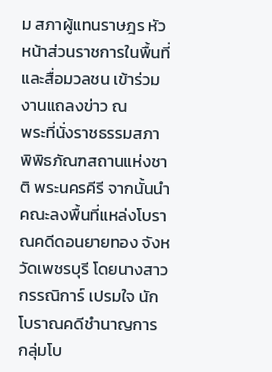ม สภาผู้แทนราษฎร หัวหน้าส่วนราชการในพื้นที่ และสื่อมวลชน เข้าร่วมงานแถลงข่าว ณ
พระที่นั่งราชธรรมสภา พิพิธภัณฑสถานแห่งชาติ พระนครคีรี จากนั้นนำคณะลงพื้นที่แหล่งโบราณคดีดอนยายทอง จังหวัดเพชรบุรี โดยนางสาวกรรณิการ์ เปรมใจ นักโบราณคดีชำนาญการ กลุ่มโบ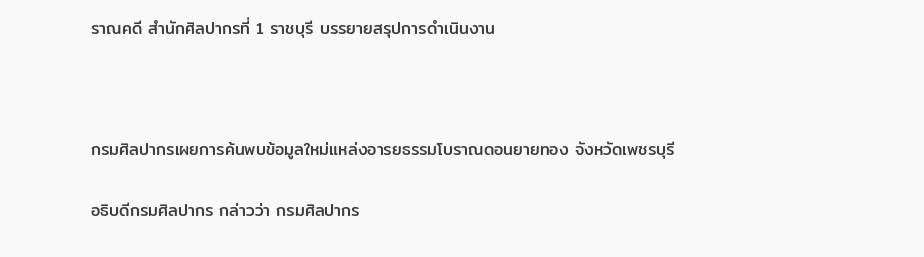ราณคดี สำนักศิลปากรที่ 1 ราชบุรี บรรยายสรุปการดำเนินงาน



กรมศิลปากรเผยการค้นพบข้อมูลใหม่แหล่งอารยธรรมโบราณดอนยายทอง จังหวัดเพชรบุรี

อธิบดีกรมศิลปากร กล่าวว่า กรมศิลปากร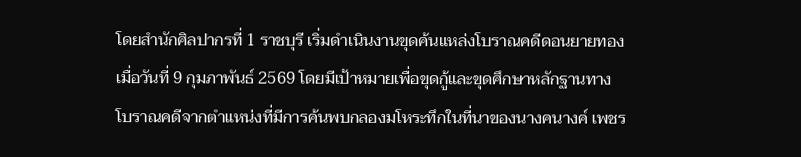โดยสำนักศิลปากรที่ 1 ราชบุรี เริ่มดำเนินงานขุดค้นแหล่งโบราณคดีดอนยายทอง เมื่อวันที่ 9 กุมภาพันธ์ 2569 โดยมีเป้าหมายเพื่อขุดกู้และขุดศึกษาหลักฐานทางโบราณคดีจากตำแหน่งที่มีการค้นพบกลองมโหระทึกในที่นาของนางคนางค์ เพชร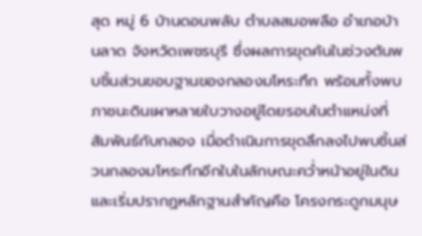สุด หมู่ 6 บ้านดอนพลับ ตำบลสมอพลือ อำเภอบ้านลาด จังหวัดเพชรบุรี ซึ่งผลการขุดค้นในช่วงต้นพบชิ้นส่วนขอบฐานของกลองมโหระทึก พร้อมทั้งพบภาชนะดินเผาหลายใบวางอยู่โดยรอบในตำแหน่งที่สัมพันธ์กับกลอง เมื่อดำเนินการขุดลึกลงไปพบชิ้นส่วนกลองมโหระทึกอีกใบในลักษณะคว่ำหน้าอยู่ในดินและเริ่มปรากฏหลักฐานสำคัญคือ โครงกระดูกมนุษ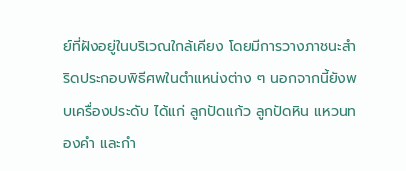ย์ที่ฝังอยู่ในบริเวณใกล้เคียง โดยมีการวางภาชนะสำริดประกอบพิธีศพในตำแหน่งต่าง ๆ นอกจากนี้ยังพบเครื่องประดับ ได้แก่ ลูกปัดแก้ว ลูกปัดหิน แหวนทองคำ และกำ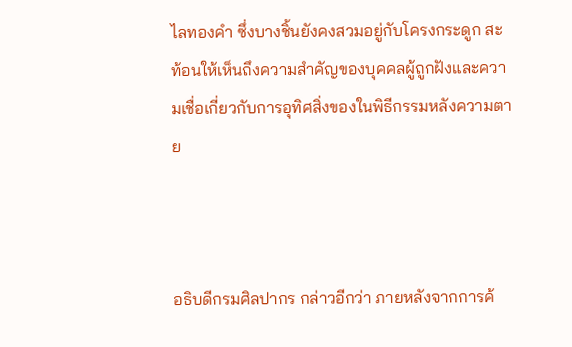ไลทองคำ ซึ่งบางชิ้นยังคงสวมอยู่กับโครงกระดูก สะท้อนให้เห็นถึงความสำคัญของบุคคลผู้ถูกฝังและความเชื่อเกี่ยวกับการอุทิศสิ่งของในพิธีกรรมหลังความตาย



อธิบดีกรมศิลปากร กล่าวอีกว่า ภายหลังจากการค้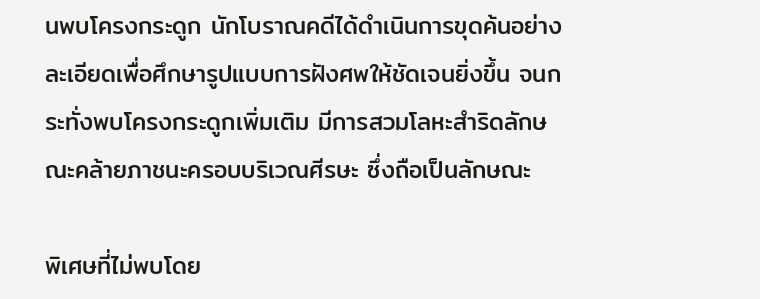นพบโครงกระดูก นักโบราณคดีได้ดำเนินการขุดค้นอย่างละเอียดเพื่อศึกษารูปแบบการฝังศพให้ชัดเจนยิ่งขึ้น จนกระทั่งพบโครงกระดูกเพิ่มเติม มีการสวมโลหะสำริดลักษณะคล้ายภาชนะครอบบริเวณศีรษะ ซึ่งถือเป็นลักษณะ

พิเศษที่ไม่พบโดย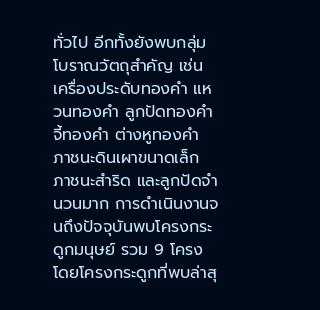ทั่วไป อีกทั้งยังพบกลุ่มโบราณวัตถุสำคัญ เช่น เครื่องประดับทองคำ แหวนทองคำ ลูกปัดทองคำ จี้ทองคำ ต่างหูทองคำ ภาชนะดินเผาขนาดเล็ก ภาชนะสำริด และลูกปัดจำนวนมาก การดำเนินงานจนถึงปัจจุบันพบโครงกระดูกมนุษย์ รวม 9 โครง โดยโครงกระดูกที่พบล่าสุ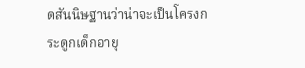ดสันนิษฐานว่าน่าจะเป็นโครงกระดูกเด็กอายุ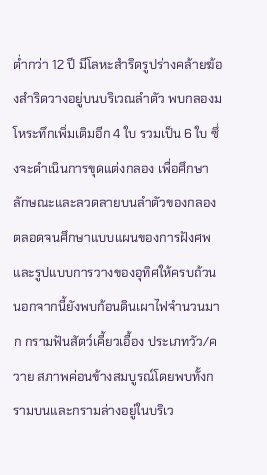ต่ำกว่า 12 ปี มีโลหะสำริดรูปร่างคล้ายฆ้องสำริดวางอยู่บนบริเวณลำตัว พบกลองมโหระทึกเพิ่มเติมอีก 4 ใบ รวมเป็น 6 ใบ ซึ่งจะดำเนินการขุดแต่งกลอง เพื่อศึกษาลักษณะและลวดลายบนลำตัวของกลอง ตลอดจนศึกษาแบบแผนของการฝังศพและรูปแบบการวางของอุทิศให้ครบถ้วน นอกจากนี้ยังพบก้อนดินเผาไฟจำนวนมาก กรามฟันสัตว์เคี้ยวเอื้อง ประเภทวัว/ควาย สภาพค่อนข้างสมบูรณ์โดยพบทั้งกรามบนและกรามล่างอยู่ในบริเว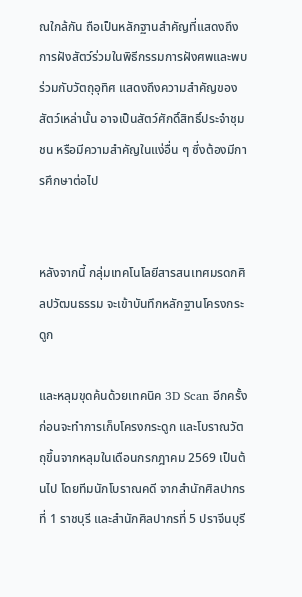ณใกล้กัน ถือเป็นหลักฐานสำคัญที่แสดงถึงการฝังสัตว์ร่วมในพิธีกรรมการฝังศพและพบร่วมกับวัตถุอุทิศ แสดงถึงความสำคัญของสัตว์เหล่านั้น อาจเป็นสัตว์ศักดิ์สิทธิ์ประจำชุมชน หรือมีความสำคัญในแง่อื่น ๆ ซึ่งต้องมีการศึกษาต่อไป


หลังจากนี้ กลุ่มเทคโนโลยีสารสนเทศมรดกศิลปวัฒนธรรม จะเข้าบันทึกหลักฐานโครงกระดูก

และหลุมขุดค้นด้วยเทคนิค 3D Scan อีกครั้ง ก่อนจะทำการเก็บโครงกระดูก และโบราณวัตถุขึ้นจากหลุมในเดือนกรกฎาคม 2569 เป็นต้นไป โดยทีมนักโบราณคดี จากสำนักศิลปากรที่ 1 ราชบุรี และสำนักศิลปากรที่ 5 ปราจีนบุรี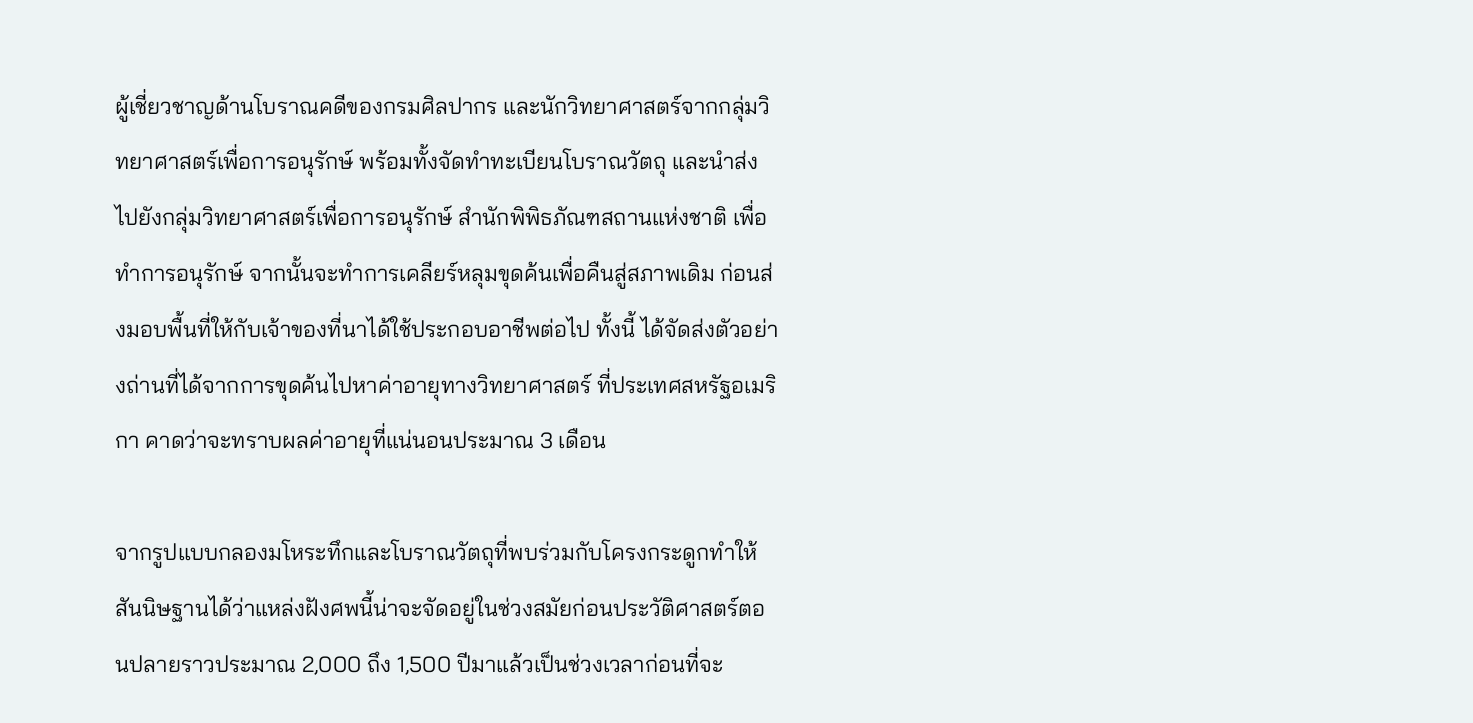ผู้เชี่ยวชาญด้านโบราณคดีของกรมศิลปากร และนักวิทยาศาสตร์จากกลุ่มวิทยาศาสตร์เพื่อการอนุรักษ์ พร้อมทั้งจัดทำทะเบียนโบราณวัตถุ และนำส่งไปยังกลุ่มวิทยาศาสตร์เพื่อการอนุรักษ์ สำนักพิพิธภัณฑสถานแห่งชาติ เพื่อทำการอนุรักษ์ จากนั้นจะทำการเคลียร์หลุมขุดค้นเพื่อคืนสู่สภาพเดิม ก่อนส่งมอบพื้นที่ให้กับเจ้าของที่นาได้ใช้ประกอบอาชีพต่อไป ทั้งนี้ ได้จัดส่งตัวอย่างถ่านที่ได้จากการขุดค้นไปหาค่าอายุทางวิทยาศาสตร์ ที่ประเทศสหรัฐอเมริกา คาดว่าจะทราบผลค่าอายุที่แน่นอนประมาณ 3 เดือน

จากรูปแบบกลองมโหระทึกและโบราณวัตถุที่พบร่วมกับโครงกระดูกทำให้สันนิษฐานได้ว่าแหล่งฝังศพนี้น่าจะจัดอยู่ในช่วงสมัยก่อนประวัติศาสตร์ตอนปลายราวประมาณ 2,000 ถึง 1,500 ปีมาแล้วเป็นช่วงเวลาก่อนที่จะ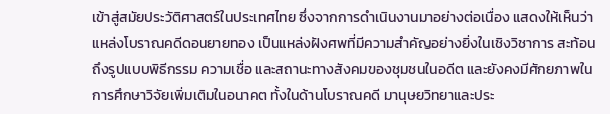เข้าสู่สมัยประวัติศาสตร์ในประเทศไทย ซึ่งจากการดำเนินงานมาอย่างต่อเนื่อง แสดงให้เห็นว่าแหล่งโบราณคดีดอนยายทอง เป็นแหล่งฝังศพที่มีความสำคัญอย่างยิ่งในเชิงวิชาการ สะท้อนถึงรูปแบบพิธีกรรม ความเชื่อ และสถานะทางสังคมของชุมชนในอดีต และยังคงมีศักยภาพในการศึกษาวิจัยเพิ่มเติมในอนาคต ทั้งในด้านโบราณคดี มานุษยวิทยาและประ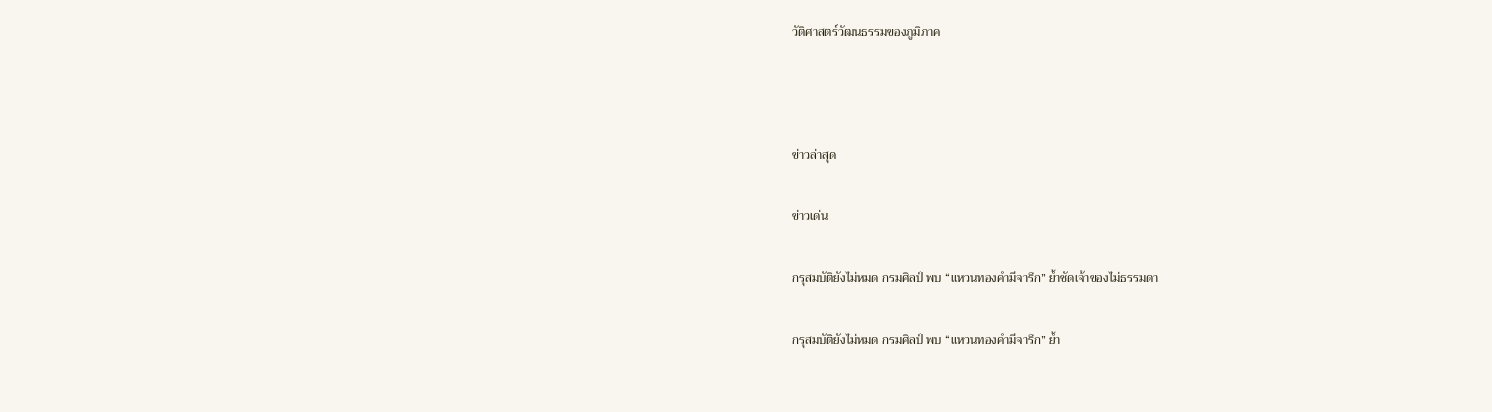วัติศาสตร์วัฒนธรรมของภูมิภาค



ข่าวล่าสุด

ข่าวเด่น

กรุสมบัติยังไม่หมด กรมศิลป์ พบ “แหวนทองคำมีจารึก” ย้ำชัดเจ้าของไม่ธรรมดา

กรุสมบัติยังไม่หมด กรมศิลป์ พบ “แหวนทองคำมีจารึก” ย้ำ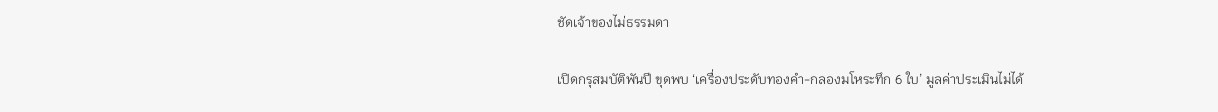ชัดเจ้าของไม่ธรรมดา

เปิดกรุสมบัติพันปี ขุดพบ ‘เครื่องประดับทองคำ-กลองมโหระทึก 6 ใบ’ มูลค่าประเมินไม่ได้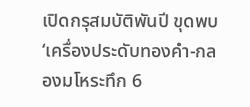เปิดกรุสมบัติพันปี ขุดพบ ‘เครื่องประดับทองคำ-กลองมโหระทึก 6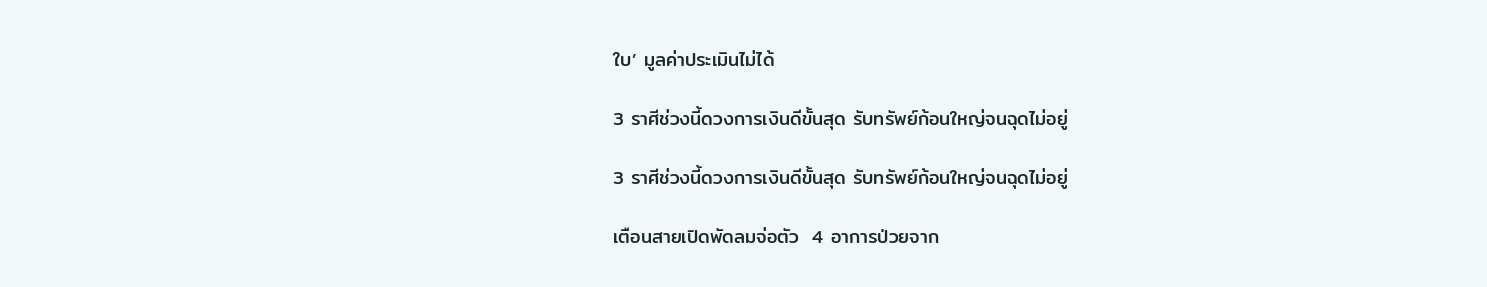ใบ’ มูลค่าประเมินไม่ได้

3 ราศีช่วงนี้ดวงการเงินดีขั้นสุด รับทรัพย์ก้อนใหญ่จนฉุดไม่อยู่

3 ราศีช่วงนี้ดวงการเงินดีขั้นสุด รับทรัพย์ก้อนใหญ่จนฉุดไม่อยู่

เตือนสายเปิดพัดลมจ่อตัว  4 อาการป่วยจาก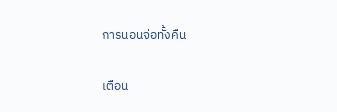การนอนจ่อทั้งคืน

เตือน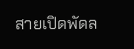สายเปิดพัดล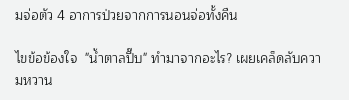มจ่อตัว 4 อาการป่วยจากการนอนจ่อทั้งคืน

ไขข้อข้องใจ  "น้ำตาลปี๊บ" ทำมาจากอะไร? เผยเคล็ดลับความหวาน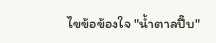ไขข้อข้องใจ "น้ำตาลปี๊บ"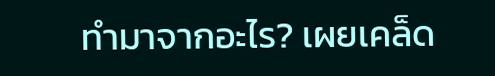ทำมาจากอะไร? เผยเคล็ด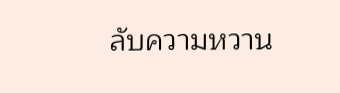ลับความหวาน